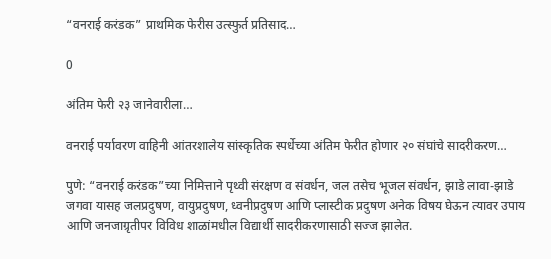“वनराई करंडक” प्राथमिक फेरीस उत्स्फुर्त प्रतिसाद…

0

अंतिम फेरी २३ जानेवारीला…

वनराई पर्यावरण वाहिनी आंतरशालेय सांस्कृतिक स्पर्धेच्या अंतिम फेरीत होणार २० संघांचे सादरीकरण…

पुणे: “वनराई करंडक”च्या निमित्ताने पृथ्वी संरक्षण व संवर्धन, जल तसेच भूजल संवर्धन, झाडे लावा-झाडे जगवा यासह जलप्रदुषण, वायुप्रदुषण, ध्वनीप्रदुषण आणि प्लास्टीक प्रदुषण अनेक विषय घेऊन त्यावर उपाय आणि जनजाग्रृतीपर विविध शाळांमधील विद्यार्थी सादरीकरणासाठी सज्ज झालेत.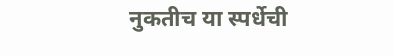नुकतीच या स्पर्धेची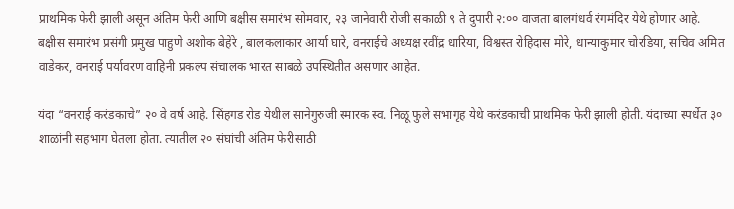प्राथमिक फेरी झाली असून अंतिम फेरी आणि बक्षीस समारंभ सोमवार, २३ जानेवारी रोजी सकाळी ९ ते दुपारी २:०० वाजता बालगंधर्व रंगमंदिर येथे होणार आहे. बक्षीस समारंभ प्रसंगी प्रमुख पाहुणे अशोक बेहेरे , बालकलाकार आर्या घारे, वनराईचे अध्यक्ष रवींद्र धारिया, विश्वस्त रोहिदास मोरे, धान्याकुमार चोरडिया, सचिव अमित वाडेकर, वनराई पर्यावरण वाहिनी प्रकल्प संचालक भारत साबळे उपस्थितीत असणार आहेत.

यंदा “वनराई करंडकाचे” २० वे वर्ष आहे. सिंहगड रोड येथील सानेगुरुजी स्मारक स्व. निळू फुले सभागृह येथे करंडकाची प्राथमिक फेरी झाली होती. यंदाच्या स्पर्धेत ३० शाळांनी सहभाग घेतला होता. त्यातील २० संघांची अंतिम फेरीसाठी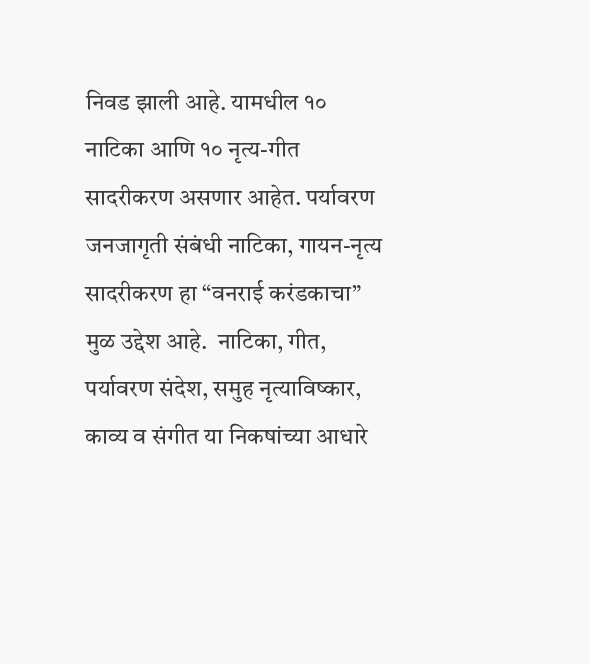निवड झाली आहे. यामधील १० नाटिका आणि १० नृत्य-गीत सादरीकरण असणार आहेत. पर्यावरण जनजागृती संबंधी नाटिका, गायन-नृत्य सादरीकरण हा “वनराई करंडकाचा” मुळ उद्देश आहे.  नाटिका, गीत, पर्यावरण संदेश, समुह नृत्याविष्कार, काव्य व संगीत या निकषांच्या आधारे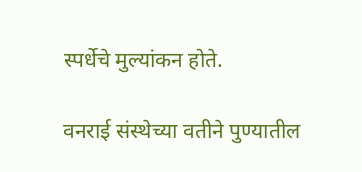स्पर्धेचे मुल्यांकन होते.

वनराई संस्थेच्या वतीने पुण्यातील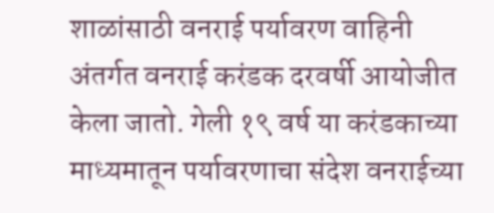शाळांसाठी वनराई पर्यावरण वाहिनी अंतर्गत वनराई करंडक दरवर्षी आयोजीत केला जातो. गेली १९ वर्ष या करंडकाच्या माध्यमातून पर्यावरणाचा संदेश वनराईच्या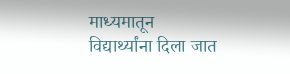माध्यमातून विद्यार्थ्यांना दिला जात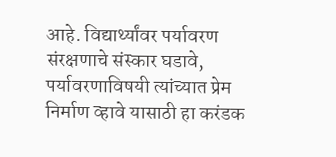आहे. विद्यार्थ्यांवर पर्यावरण संरक्षणाचे संस्कार घडावे, पर्यावरणाविषयी त्यांच्यात प्रेम निर्माण व्हावे यासाठी हा करंडक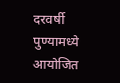दरवर्षी पुण्यामध्ये आयोजित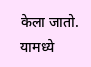केला जातो. यामध्ये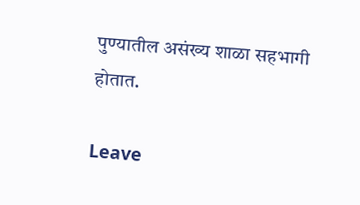पुण्यातील असंख्य शाळा सहभागी होतात.

Leave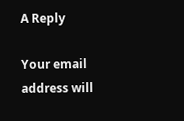A Reply

Your email address will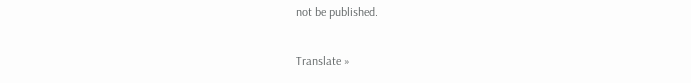not be published.

Translate »